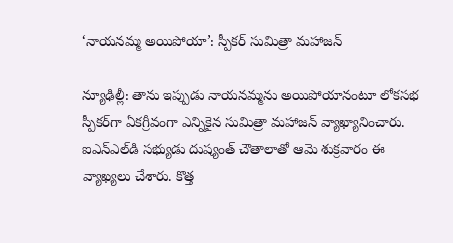‘నాయనమ్మ అయిపోయా’: స్పీకర్ సుమిత్రా మహాజన్

న్యూఢిల్లీ: తాను ఇప్పుడు నాయనమ్మను అయిపోయానంటూ లోకసభ స్పీకర్‌గా ఏకగ్రీవంగా ఎన్నికైన సుమిత్రా మహాజన్ వ్యాఖ్యానించారు. ఐఎన్ఎల్‌డి సభ్యుడు దుష్యంత్ చౌతాలాతో ఆమె శుక్రవారం ఈ వ్యాఖ్యలు చేశారు. కొత్త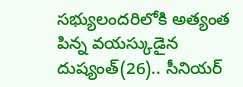సభ్యులందరిలోకి అత్యంత పిన్న వయస్కుడైన దుష్యంత్(26).. సీనియర్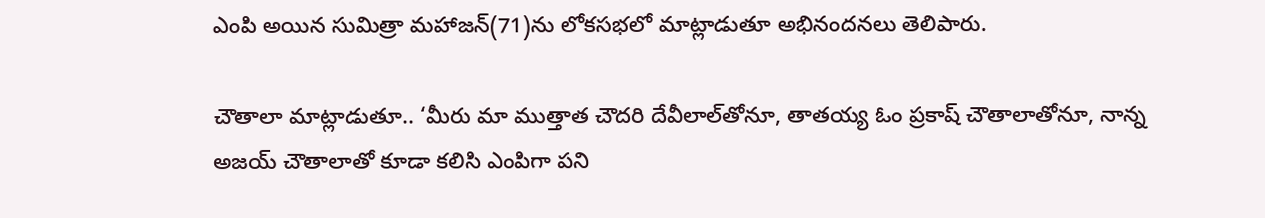ఎంపి అయిన సుమిత్రా మహాజన్(71)ను లోకసభలో మాట్లాడుతూ అభినందనలు తెలిపారు.

చౌతాలా మాట్లాడుతూ.. ‘మీరు మా ముత్తాత చౌదరి దేవీలాల్‌తోనూ, తాతయ్య ఓం ప్రకాష్ చౌతాలాతోనూ, నాన్న అజయ్ చౌతాలాతో కూడా కలిసి ఎంపిగా పని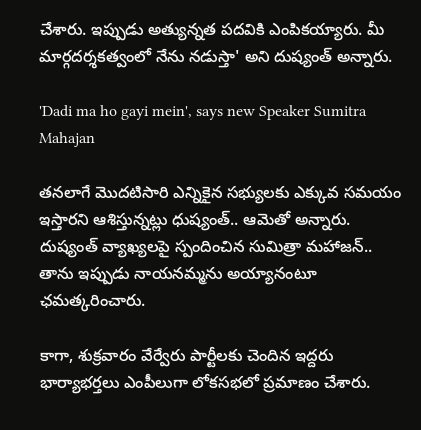చేశారు. ఇప్పుడు అత్యున్నత పదవికి ఎంపికయ్యారు. మీ మార్గదర్శకత్వంలో నేను నడుస్తా' అని దుష్యంత్ అన్నారు.

'Dadi ma ho gayi mein', says new Speaker Sumitra Mahajan

తనలాగే మొదటిసారి ఎన్నికైన సభ్యులకు ఎక్కువ సమయం ఇస్తారని ఆశిస్తున్నట్లు ధుష్యంత్.. ఆమెతో అన్నారు. దుష్యంత్ వ్యాఖ్యలపై స్పందించిన సుమిత్రా మహాజన్.. తాను ఇప్పుడు నాయనమ్మను అయ్యానంటూ ఛమత్కరించారు.

కాగా, శుక్రవారం వేర్వేరు పార్టీలకు చెందిన ఇద్దరు భార్యాభర్తలు ఎంపీలుగా లోకసభలో ప్రమాణం చేశారు.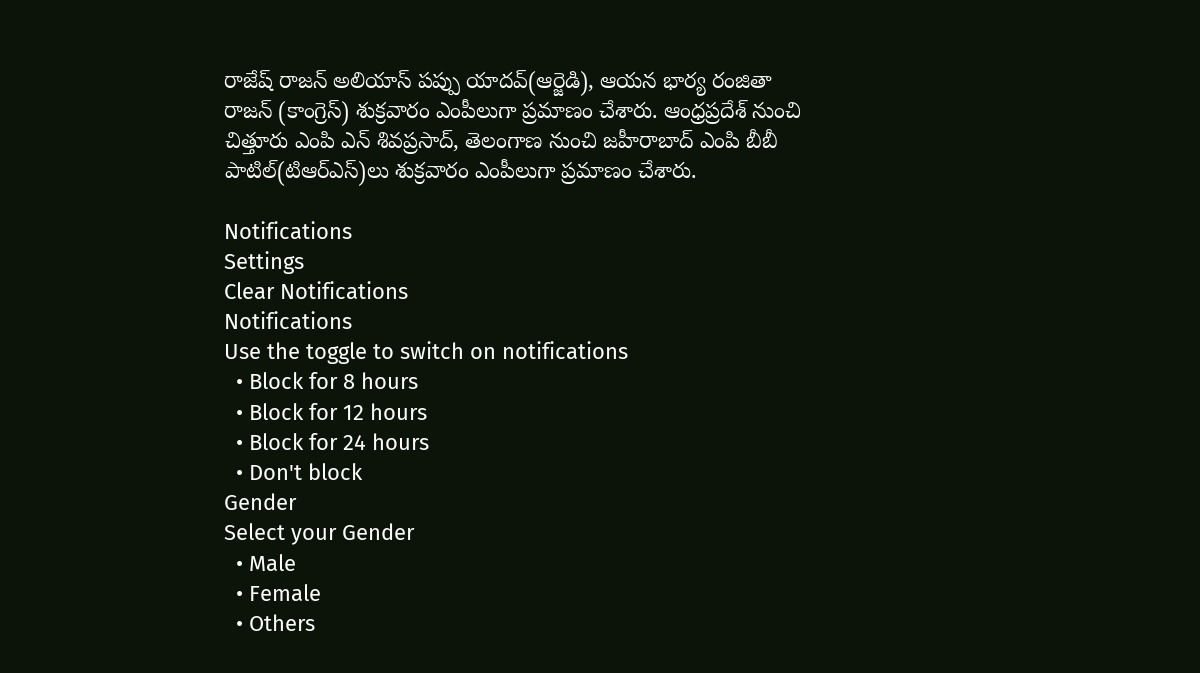రాజేష్ రాజన్ అలియాస్ పప్పు యాదవ్(ఆర్జెడి), ఆయన భార్య రంజితా రాజన్ (కాంగ్రెస్) శుక్రవారం ఎంపీలుగా ప్రమాణం చేశారు. ఆంధ్రప్రదేశ్ నుంచి చిత్తూరు ఎంపి ఎన్ శివప్రసాద్, తెలంగాణ నుంచి జహీరాబాద్ ఎంపి బీబీ పాటిల్(టిఆర్ఎస్)లు శుక్రవారం ఎంపీలుగా ప్రమాణం చేశారు.

Notifications
Settings
Clear Notifications
Notifications
Use the toggle to switch on notifications
  • Block for 8 hours
  • Block for 12 hours
  • Block for 24 hours
  • Don't block
Gender
Select your Gender
  • Male
  • Female
  • Others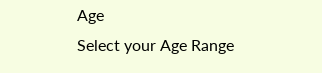Age
Select your Age Range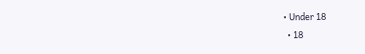• Under 18
  • 18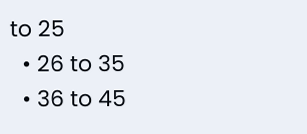to 25
  • 26 to 35
  • 36 to 45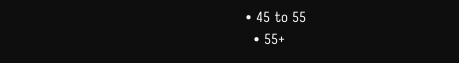• 45 to 55
  • 55+